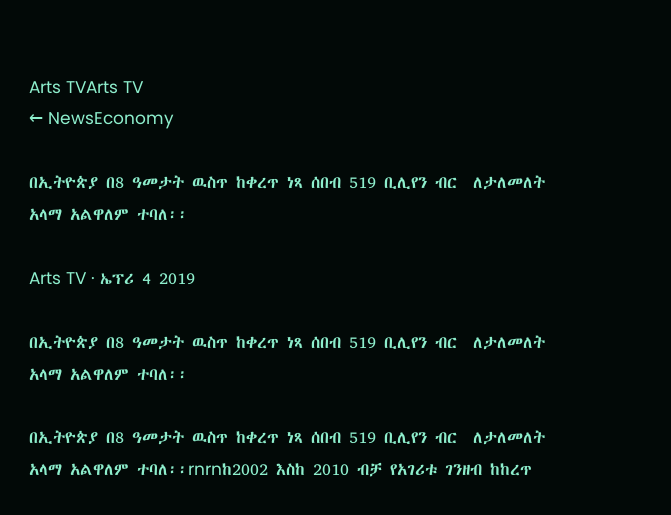Arts TVArts TV
← NewsEconomy

በኢትዮጵያ በ8 ዓመታት ዉስጥ ከቀረጥ ነጻ ሰበብ 519 ቢሊየን ብር  ለታለመለት አላማ አልዋለም ተባለ፡፡

Arts TV · ኤፕሪ 4 2019

በኢትዮጵያ በ8 ዓመታት ዉስጥ ከቀረጥ ነጻ ሰበብ 519 ቢሊየን ብር  ለታለመለት አላማ አልዋለም ተባለ፡፡

በኢትዮጵያ በ8 ዓመታት ዉስጥ ከቀረጥ ነጻ ሰበብ 519 ቢሊየን ብር  ለታለመለት አላማ አልዋለም ተባለ፡፡rnrnከ2002 እስከ 2010 ብቻ የአገሪቱ ገንዘብ ከከረጥ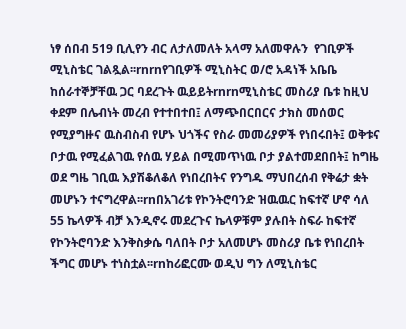ነፃ ሰበብ 519 ቢሊየን ብር ለታለመለት አላማ አለመዋሉን  የገቢዎች ሚኒስቴር ገልጿል፡፡rnrnየገቢዎች ሚኒስትር ወ/ሮ አዳነች አቤቤ ከሰራተኞቻቸዉ ጋር ባደረጉት ዉይይትrnrnሚኒስቴር መስሪያ ቤቱ ከዚህ ቀደም በሌብነት መረብ የተተበተበ፤ ለማጭበርበርና ታክስ መሰወር የሚያግዙና ዉስብስብ የሆኑ ህጎችና የስራ መመሪያዎች የነበሩበት፤ ወቅቱና ቦታዉ የሚፈልገዉ የሰዉ ሃይል በሚመጥነዉ ቦታ ያልተመደበበት፤ ከግዜ ወደ ግዜ ገቢዉ እያሽቆለቆለ የነበረበትና የንግዱ ማህበረሰብ የቅሬታ ቋት መሆኑን ተናግረዋል፡፡rnበአገሪቱ የኮንትሮባንድ ዝዉዉር ከፍተኛ ሆኖ ሳለ 55 ኬላዎች ብቻ እንዲኖሩ መደረጉና ኬላዎቹም ያሉበት ስፍራ ከፍተኛ የኮንትሮባንድ እንቅስቃሴ ባለበት ቦታ አለመሆኑ መስሪያ ቤቱ የነበረበት ችግር መሆኑ ተነስቷል፡፡rnከሪፎርሙ ወዲህ ግን ለሚኒስቴር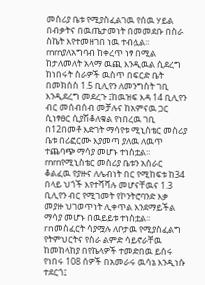መስሪያ ቤቱ የሚያስፈልገዉ የሰዉ ሃይል በብቃትና በዉጤታመነት በመመደቡ በስራ ስኬት እየተመዘገበ ነዉ ተብሏል፡፡rnrnያለአግባብ ከቀረጥ ነፃ በሚል ከታለመለት አላማ ዉጪ እንዲዉል ሲደረግ ከነበሩት ስራዎች ዉስጥ በፍርድ ቤት በመክሰስ 1.5 ቢሊየን ለመንግስት ገቢ እንዲደረግ መደረጉ ፤ከዉዝፍ እዳ 14 ቢሊየን ብር መሰብሰብ መቻሉና ከአምናዉ ጋር ሲነፃፀር ሲያሽቆለቁል የነበረዉ ገቢ በ12በመቶ እድገት ማሳየቱ ሚኒስቴር መስሪያ ቤቱ በሪፎርሙ እያመጣ ያለዉ ለዉጥ ተጨባጭ ማሳያ መሆኑ ተነስቷል፡፡rnrnየሚኒስቴር መስሪያ ቤቱን አሰራር ቆልፈዉ የያዙና ለሌብነት በር የሚከፍቱ ከ34 በላይ ህጎች እየተሻሻሉ መሆናቸዉና 1.3 ቢሊየን ብር የሚገመት የኮንትሮባንድ እቃ መያዙ ህገወጥነት ሊቀጥል እንደማይችል ማሳያ መሆኑ በዉይይቱ ተነስቷል፡፡rnመስፈርት ሳያሟሉ ለቦታዉ የሚያስፈልግ የትምህርትና የስራ ልምድ ሳይኖራቸዉ ከመከላከያ በየኬላዎች ተመድበዉ ይሰሩ የነበሩ 108 ሰዎች በአመራሩ ዉሳኔ እንዲነሱ ተደርጎ፤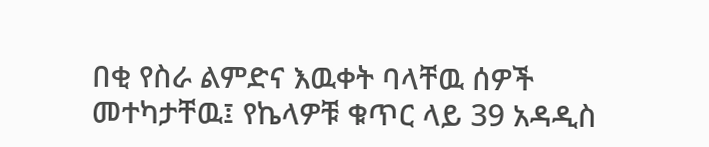በቂ የስራ ልምድና እዉቀት ባላቸዉ ሰዎች መተካታቸዉ፤ የኬላዎቹ ቁጥር ላይ 39 አዳዲስ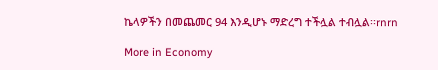ኬላዎችን በመጨመር 94 እንዲሆኑ ማድረግ ተችሏል ተብሏል፡፡rnrn

More in Economy